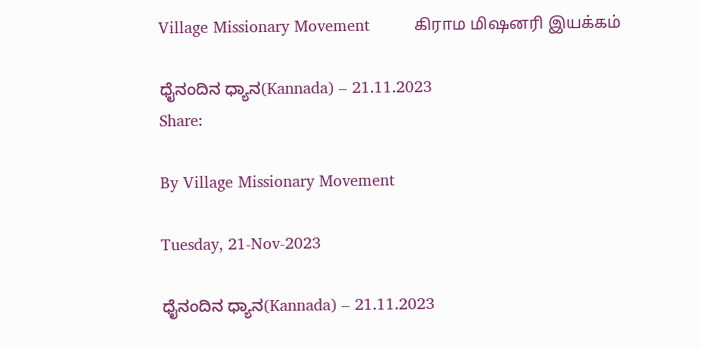Village Missionary Movement         கிராம மிஷனரி இயக்கம்

ಧೈನಂದಿನ ಧ್ಯಾನ(Kannada) – 21.11.2023
Share:

By Village Missionary Movement

Tuesday, 21-Nov-2023

ಧೈನಂದಿನ ಧ್ಯಾನ(Kannada) – 21.11.2023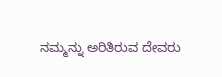ನಮ್ಮನ್ನು ಅರಿತಿರುವ ದೇವರು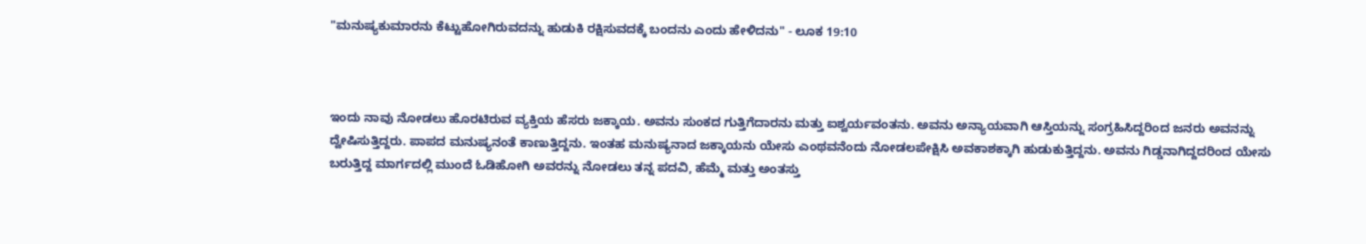"ಮನುಷ್ಯಕುಮಾರನು ಕೆಟ್ಟುಹೋಗಿರುವದನ್ನು ಹುಡುಕಿ ರಕ್ಷಿಸುವದಕ್ಕೆ ಬಂದನು ಎಂದು ಹೇಳಿದನು" - ಲೂಕ 19:10



ಇಂದು ನಾವು ನೋಡಲು ಹೊರಟಿರುವ ವ್ಯಕ್ತಿಯ ಹೆಸರು ಜಕ್ಕಾಯ. ಅವನು ಸುಂಕದ ಗುತ್ತಿಗೆದಾರನು ಮತ್ತು ಐಶ್ವರ್ಯವಂತನು. ಅವನು ಅನ್ಯಾಯವಾಗಿ ಆಸ್ತಿಯನ್ನು ಸಂಗ್ರಹಿಸಿದ್ದರಿಂದ ಜನರು ಅವನನ್ನು ದ್ವೇಷಿಸುತ್ತಿದ್ದರು. ಪಾಪದ ಮನುಷ್ಯನಂತೆ ಕಾಣುತ್ತಿದ್ದನು. ಇಂತಹ ಮನುಷ್ಯನಾದ ಜಕ್ಕಾಯನು ಯೇಸು ಎಂಥವನೆಂದು ನೋಡಲಪೇಕ್ಷಿಸಿ ಅವಕಾಶಕ್ಕಾಗಿ ಹುಡುಕುತ್ತಿದ್ದನು. ಅವನು ಗಿಡ್ಡನಾಗಿದ್ದದರಿಂದ ಯೇಸು ಬರುತ್ತಿದ್ದ ಮಾರ್ಗದಲ್ಲಿ ಮುಂದೆ ಓಡಿಹೋಗಿ ಅವರನ್ನು ನೋಡಲು ತನ್ನ ಪದವಿ, ಹೆಮ್ಮೆ ಮತ್ತು ಅಂತಸ್ತು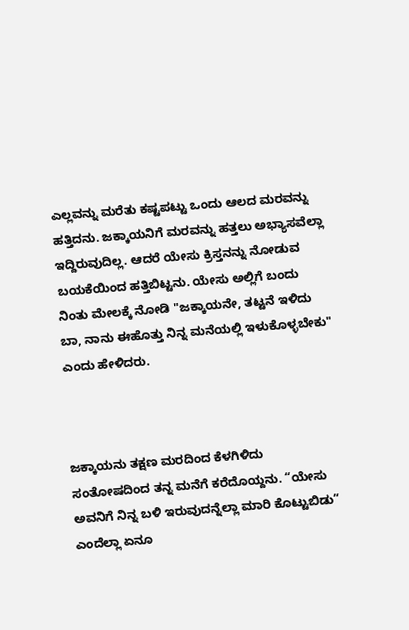ಎಲ್ಲವನ್ನು ಮರೆತು ಕಷ್ಟಪಟ್ಟು ಒಂದು ಆಲದ ಮರವನ್ನು ಹತ್ತಿದನು. ಜಕ್ಕಾಯನಿಗೆ ಮರವನ್ನು ಹತ್ತಲು ಅಭ್ಯಾಸವೆಲ್ಲಾ ಇದ್ದಿರುವುದಿಲ್ಲ. ಆದರೆ ಯೇಸು ಕ್ರಿಸ್ತನನ್ನು ನೋಡುವ ಬಯಕೆಯಿಂದ ಹತ್ತಿಬಿಟ್ಟನು. ಯೇಸು ಅಲ್ಲಿಗೆ ಬಂದು ನಿಂತು ಮೇಲಕ್ಕೆ ನೋಡಿ "ಜಕ್ಕಾಯನೇ, ತಟ್ಟನೆ ಇಳಿದು ಬಾ, ನಾನು ಈಹೊತ್ತು ನಿನ್ನ ಮನೆಯಲ್ಲಿ ಇಳುಕೊಳ್ಳಬೇಕು" ಎಂದು ಹೇಳಿದರು.



ಜಕ್ಕಾಯನು ತಕ್ಷಣ ಮರದಿಂದ ಕೆಳಗಿಳಿದು ಸಂತೋಷದಿಂದ ತನ್ನ ಮನೆಗೆ ಕರೆದೊಯ್ದನು. “ಯೇಸು ಅವನಿಗೆ ನಿನ್ನ ಬಳಿ ಇರುವುದನ್ನೆಲ್ಲಾ ಮಾರಿ ಕೊಟ್ಟುಬಿಡು” ಎಂದೆಲ್ಲಾ ಏನೂ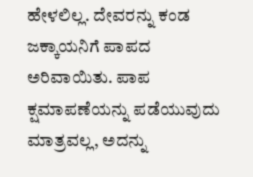ಹೇಳಲಿಲ್ಲ. ದೇವರನ್ನು ಕಂಡ ಜಕ್ಕಾಯನಿಗೆ ಪಾಪದ ಅರಿವಾಯಿತು. ಪಾಪ ಕ್ಷಮಾಪಣೆಯನ್ನು ಪಡೆಯುವುದು ಮಾತ್ರವಲ್ಲ, ಅದನ್ನು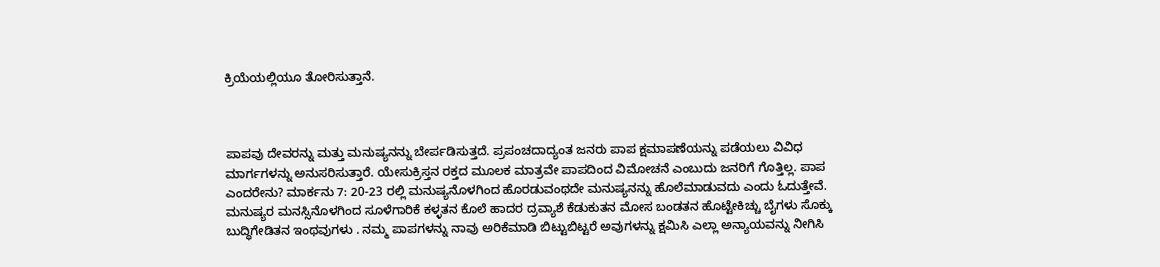ಕ್ರಿಯೆಯಲ್ಲಿಯೂ ತೋರಿಸುತ್ತಾನೆ.



ಪಾಪವು ದೇವರನ್ನು ಮತ್ತು ಮನುಷ್ಯನನ್ನು ಬೇರ್ಪಡಿಸುತ್ತದೆ. ಪ್ರಪಂಚದಾದ್ಯಂತ ಜನರು ಪಾಪ ಕ್ಷಮಾಪಣೆಯನ್ನು ಪಡೆಯಲು ವಿವಿಧ ಮಾರ್ಗಗಳನ್ನು ಅನುಸರಿಸುತ್ತಾರೆ. ಯೇಸುಕ್ರಿಸ್ತನ ರಕ್ತದ ಮೂಲಕ ಮಾತ್ರವೇ ಪಾಪದಿಂದ ವಿಮೋಚನೆ ಎಂಬುದು ಜನರಿಗೆ ಗೊತ್ತಿಲ್ಲ. ಪಾಪ ಎಂದರೇನು? ಮಾರ್ಕನು 7: 20-23 ರಲ್ಲಿ ಮನುಷ್ಯನೊಳಗಿಂದ ಹೊರಡುವಂಥದೇ ಮನುಷ್ಯನನ್ನು ಹೊಲೆಮಾಡುವದು ಎಂದು ಓದುತ್ತೇವೆ. ಮನುಷ್ಯರ ಮನಸ್ಸಿನೊಳಗಿಂದ ಸೂಳೆಗಾರಿಕೆ ಕಳ್ಳತನ ಕೊಲೆ ಹಾದರ ದ್ರವ್ಯಾಶೆ ಕೆಡುಕುತನ ಮೋಸ ಬಂಡತನ ಹೊಟ್ಟೇಕಿಚ್ಚು ಬೈಗಳು ಸೊಕ್ಕು ಬುದ್ಧಿಗೇಡಿತನ ಇಂಥವುಗಳು . ನಮ್ಮ ಪಾಪಗಳನ್ನು ನಾವು ಅರಿಕೆಮಾಡಿ ಬಿಟ್ಟುಬಿಟ್ಟರೆ ಅವುಗಳನ್ನು ಕ್ಷಮಿಸಿ ಎಲ್ಲಾ ಅನ್ಯಾಯವನ್ನು ನೀಗಿಸಿ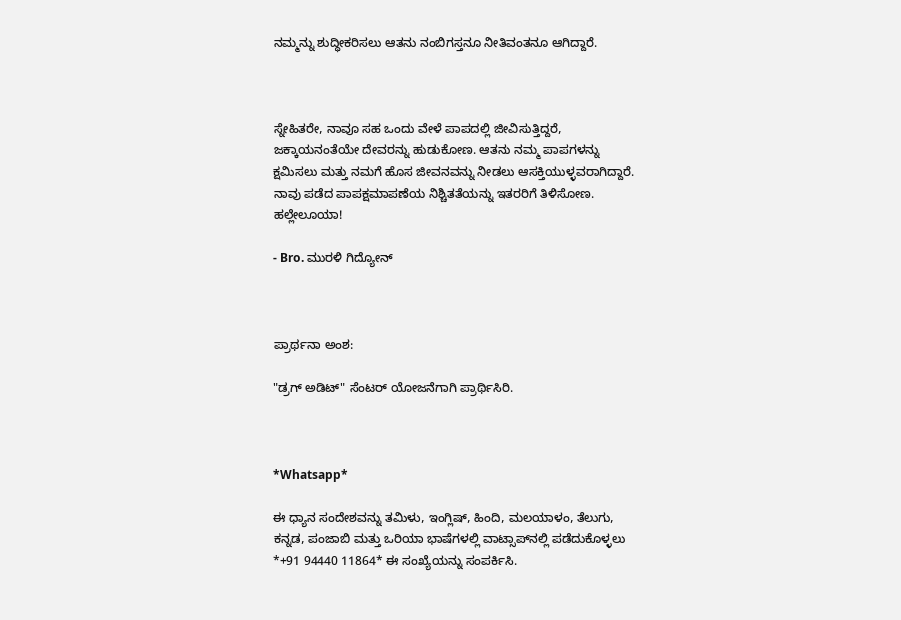ನಮ್ಮನ್ನು ಶುದ್ಧೀಕರಿಸಲು ಆತನು ನಂಬಿಗಸ್ತನೂ ನೀತಿವಂತನೂ ಆಗಿದ್ದಾರೆ.



ಸ್ನೇಹಿತರೇ, ನಾವೂ ಸಹ ಒಂದು ವೇಳೆ ಪಾಪದಲ್ಲಿ ಜೀವಿಸುತ್ತಿದ್ದರೆ, ಜಕ್ಕಾಯನಂತೆಯೇ ದೇವರನ್ನು ಹುಡುಕೋಣ. ಆತನು ನಮ್ಮ ಪಾಪಗಳನ್ನು ಕ್ಷಮಿಸಲು ಮತ್ತು ನಮಗೆ ಹೊಸ ಜೀವನವನ್ನು ನೀಡಲು ಆಸಕ್ತಿಯುಳ್ಳವರಾಗಿದ್ದಾರೆ. ನಾವು ಪಡೆದ ಪಾಪಕ್ಷಮಾಪಣೆಯ ನಿಶ್ಚಿತತೆಯನ್ನು ಇತರರಿಗೆ ತಿಳಿಸೋಣ. ಹಲ್ಲೇಲೂಯಾ!

- Bro. ಮುರಳಿ ಗಿದ್ಯೋನ್



ಪ್ರಾರ್ಥನಾ ಅಂಶ:

"ಡ್ರಗ್ ಅಡಿಟ್" ಸೆಂಟರ್ ಯೋಜನೆಗಾಗಿ ಪ್ರಾರ್ಥಿಸಿರಿ.



*Whatsapp*

ಈ ಧ್ಯಾನ ಸಂದೇಶವನ್ನು ತಮಿಳು, ಇಂಗ್ಲಿಷ್, ಹಿಂದಿ, ಮಲಯಾಳಂ, ತೆಲುಗು, ಕನ್ನಡ, ಪಂಜಾಬಿ ಮತ್ತು ಒರಿಯಾ ಭಾಷೆಗಳಲ್ಲಿ ವಾಟ್ಸಾಪ್‌ನಲ್ಲಿ ಪಡೆದುಕೊಳ್ಳಲು *+91 94440 11864* ಈ ಸಂಖ್ಯೆಯನ್ನು ಸಂಪರ್ಕಿಸಿ.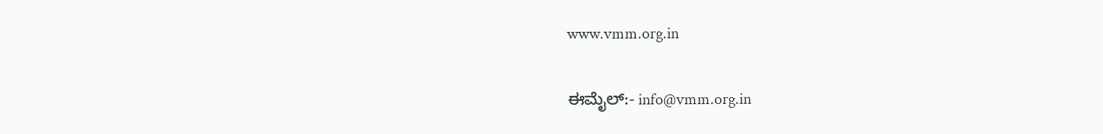www.vmm.org.in

ಈಮೈಲ್:- info@vmm.org.in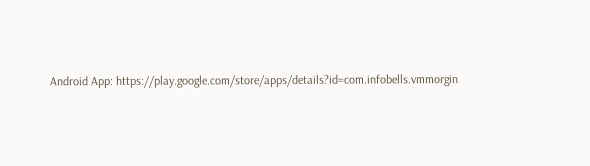Android App: https://play.google.com/store/apps/details?id=com.infobells.vmmorgin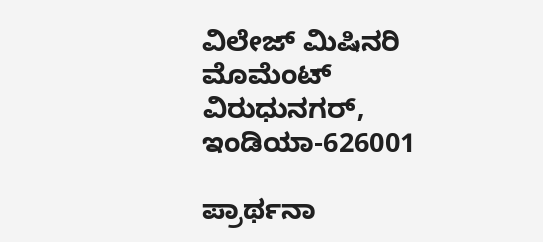ವಿಲೇಜ್ ಮಿಷಿನರಿ ಮೊಮೆಂಟ್ ವಿರುಧುನಗರ್, ಇಂಡಿಯಾ-626001

ಪ್ರಾರ್ಥನಾ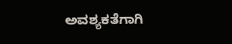ಅವಶ್ಯಕತೆಗಾಗಿ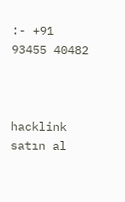:- +91 93455 40482



hacklink satın al